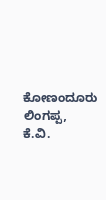ಕೋಣಂದೂರು ಲಿಂಗಪ್ಪ, ಕೆ.ವಿ.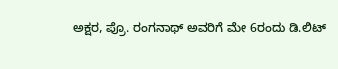ಅಕ್ಷರ, ಪ್ರೊ. ರಂಗನಾಥ್ ಅವರಿಗೆ ಮೇ 6ರಂದು ಡಿ.ಲಿಟ್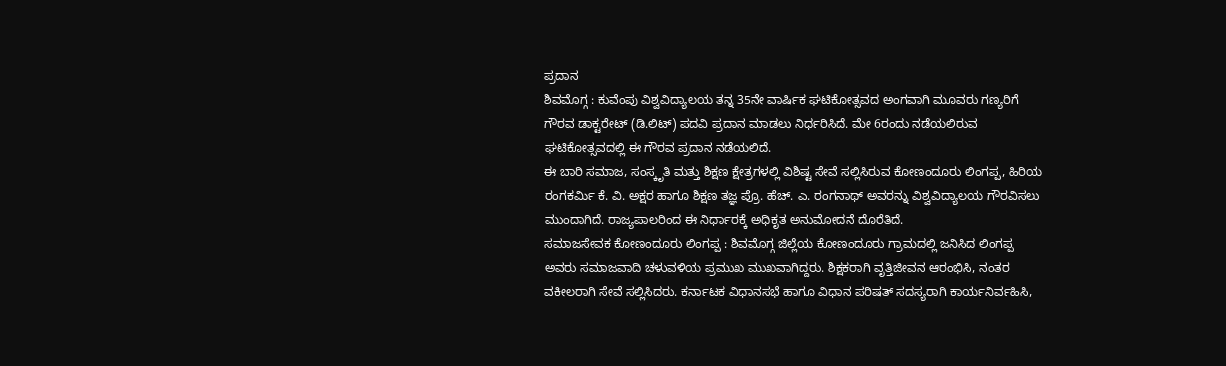ಪ್ರದಾನ
ಶಿವಮೊಗ್ಗ : ಕುವೆಂಪು ವಿಶ್ವವಿದ್ಯಾಲಯ ತನ್ನ 35ನೇ ವಾರ್ಷಿಕ ಘಟಿಕೋತ್ಸವದ ಅಂಗವಾಗಿ ಮೂವರು ಗಣ್ಯರಿಗೆ ಗೌರವ ಡಾಕ್ಟರೇಟ್ (ಡಿ.ಲಿಟ್) ಪದವಿ ಪ್ರದಾನ ಮಾಡಲು ನಿರ್ಧರಿಸಿದೆ. ಮೇ 6ರಂದು ನಡೆಯಲಿರುವ ಘಟಿಕೋತ್ಸವದಲ್ಲಿ ಈ ಗೌರವ ಪ್ರದಾನ ನಡೆಯಲಿದೆ.
ಈ ಬಾರಿ ಸಮಾಜ, ಸಂಸ್ಕೃತಿ ಮತ್ತು ಶಿಕ್ಷಣ ಕ್ಷೇತ್ರಗಳಲ್ಲಿ ವಿಶಿಷ್ಟ ಸೇವೆ ಸಲ್ಲಿಸಿರುವ ಕೋಣಂದೂರು ಲಿಂಗಪ್ಪ, ಹಿರಿಯ ರಂಗಕರ್ಮಿ ಕೆ. ವಿ. ಅಕ್ಷರ ಹಾಗೂ ಶಿಕ್ಷಣ ತಜ್ಞ ಪ್ರೊ. ಹೆಚ್. ಎ. ರಂಗನಾಥ್ ಅವರನ್ನು ವಿಶ್ವವಿದ್ಯಾಲಯ ಗೌರವಿಸಲು ಮುಂದಾಗಿದೆ. ರಾಜ್ಯಪಾಲರಿಂದ ಈ ನಿರ್ಧಾರಕ್ಕೆ ಅಧಿಕೃತ ಅನುಮೋದನೆ ದೊರೆತಿದೆ.
ಸಮಾಜಸೇವಕ ಕೋಣಂದೂರು ಲಿಂಗಪ್ಪ : ಶಿವಮೊಗ್ಗ ಜಿಲ್ಲೆಯ ಕೋಣಂದೂರು ಗ್ರಾಮದಲ್ಲಿ ಜನಿಸಿದ ಲಿಂಗಪ್ಪ ಅವರು ಸಮಾಜವಾದಿ ಚಳುವಳಿಯ ಪ್ರಮುಖ ಮುಖವಾಗಿದ್ದರು. ಶಿಕ್ಷಕರಾಗಿ ವೃತ್ತಿಜೀವನ ಆರಂಭಿಸಿ, ನಂತರ ವಕೀಲರಾಗಿ ಸೇವೆ ಸಲ್ಲಿಸಿದರು. ಕರ್ನಾಟಕ ವಿಧಾನಸಭೆ ಹಾಗೂ ವಿಧಾನ ಪರಿಷತ್ ಸದಸ್ಯರಾಗಿ ಕಾರ್ಯನಿರ್ವಹಿಸಿ,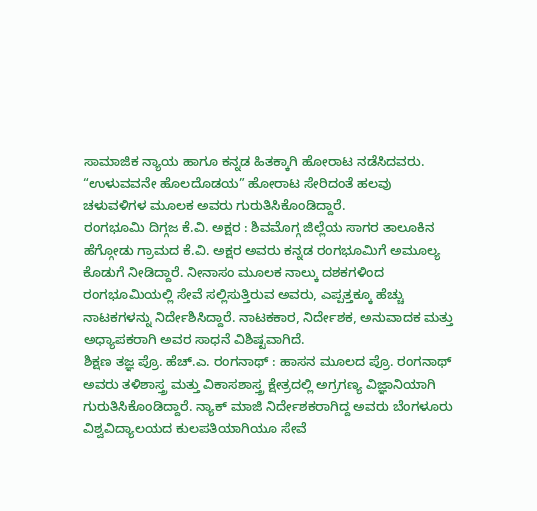ಸಾಮಾಜಿಕ ನ್ಯಾಯ ಹಾಗೂ ಕನ್ನಡ ಹಿತಕ್ಕಾಗಿ ಹೋರಾಟ ನಡೆಸಿದವರು. “ಉಳುವವನೇ ಹೊಲದೊಡಯ” ಹೋರಾಟ ಸೇರಿದಂತೆ ಹಲವು ಚಳುವಳಿಗಳ ಮೂಲಕ ಅವರು ಗುರುತಿಸಿಕೊಂಡಿದ್ದಾರೆ.
ರಂಗಭೂಮಿ ದಿಗ್ಗಜ ಕೆ.ವಿ. ಅಕ್ಷರ : ಶಿವಮೊಗ್ಗ ಜಿಲ್ಲೆಯ ಸಾಗರ ತಾಲೂಕಿನ ಹೆಗ್ಗೋಡು ಗ್ರಾಮದ ಕೆ.ವಿ. ಅಕ್ಷರ ಅವರು ಕನ್ನಡ ರಂಗಭೂಮಿಗೆ ಅಮೂಲ್ಯ ಕೊಡುಗೆ ನೀಡಿದ್ದಾರೆ. ನೀನಾಸಂ ಮೂಲಕ ನಾಲ್ಕು ದಶಕಗಳಿಂದ ರಂಗಭೂಮಿಯಲ್ಲಿ ಸೇವೆ ಸಲ್ಲಿಸುತ್ತಿರುವ ಅವರು, ಎಪ್ಪತ್ತಕ್ಕೂ ಹೆಚ್ಚು ನಾಟಕಗಳನ್ನು ನಿರ್ದೇಶಿಸಿದ್ದಾರೆ. ನಾಟಕಕಾರ, ನಿರ್ದೇಶಕ, ಅನುವಾದಕ ಮತ್ತು ಅಧ್ಯಾಪಕರಾಗಿ ಅವರ ಸಾಧನೆ ವಿಶಿಷ್ಟವಾಗಿದೆ.
ಶಿಕ್ಷಣ ತಜ್ಞ ಪ್ರೊ. ಹೆಚ್.ಎ. ರಂಗನಾಥ್ : ಹಾಸನ ಮೂಲದ ಪ್ರೊ. ರಂಗನಾಥ್ ಅವರು ತಳಿಶಾಸ್ತ್ರ ಮತ್ತು ವಿಕಾಸಶಾಸ್ತ್ರ ಕ್ಷೇತ್ರದಲ್ಲಿ ಅಗ್ರಗಣ್ಯ ವಿಜ್ಞಾನಿಯಾಗಿ ಗುರುತಿಸಿಕೊಂಡಿದ್ದಾರೆ. ನ್ಯಾಕ್ ಮಾಜಿ ನಿರ್ದೇಶಕರಾಗಿದ್ದ ಅವರು ಬೆಂಗಳೂರು ವಿಶ್ವವಿದ್ಯಾಲಯದ ಕುಲಪತಿಯಾಗಿಯೂ ಸೇವೆ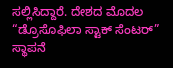ಸಲ್ಲಿಸಿದ್ದಾರೆ. ದೇಶದ ಮೊದಲ “ಡ್ರೊಸೊಫಿಲಾ ಸ್ಟಾಕ್ ಸೆಂಟರ್” ಸ್ಥಾಪನೆ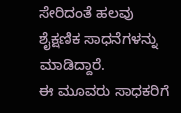ಸೇರಿದಂತೆ ಹಲವು ಶೈಕ್ಷಣಿಕ ಸಾಧನೆಗಳನ್ನು ಮಾಡಿದ್ದಾರೆ.
ಈ ಮೂವರು ಸಾಧಕರಿಗೆ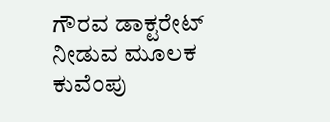ಗೌರವ ಡಾಕ್ಟರೇಟ್ ನೀಡುವ ಮೂಲಕ ಕುವೆಂಪು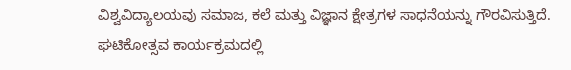ವಿಶ್ವವಿದ್ಯಾಲಯವು ಸಮಾಜ, ಕಲೆ ಮತ್ತು ವಿಜ್ಞಾನ ಕ್ಷೇತ್ರಗಳ ಸಾಧನೆಯನ್ನು ಗೌರವಿಸುತ್ತಿದೆ. ಘಟಿಕೋತ್ಸವ ಕಾರ್ಯಕ್ರಮದಲ್ಲಿ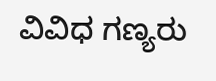ವಿವಿಧ ಗಣ್ಯರು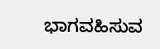ಭಾಗವಹಿಸುವ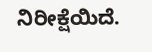ನಿರೀಕ್ಷೆಯಿದೆ.